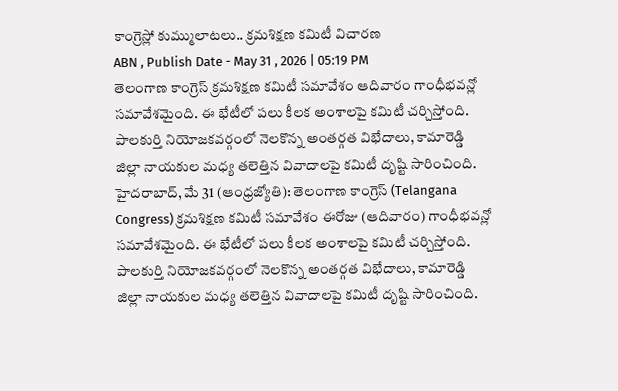కాంగ్రెస్లో కుమ్ములాటలు.. క్రమశిక్షణ కమిటీ విచారణ
ABN , Publish Date - May 31 , 2026 | 05:19 PM
తెలంగాణ కాంగ్రెస్ క్రమశిక్షణ కమిటీ సమావేశం ఆదివారం గాంధీభవన్లో సమావేశమైంది. ఈ భేటీలో పలు కీలక అంశాలపై కమిటీ చర్చిస్తోంది. పాలకుర్తి నియోజకవర్గంలో నెలకొన్న అంతర్గత విభేదాలు, కామారెడ్డి జిల్లా నాయకుల మధ్య తలెత్తిన వివాదాలపై కమిటీ దృష్టి సారించింది.
హైదరాబాద్, మే 31 (ఆంధ్రజ్యోతి): తెలంగాణ కాంగ్రెస్ (Telangana Congress) క్రమశిక్షణ కమిటీ సమావేశం ఈరోజు (ఆదివారం) గాంధీభవన్లో సమావేశమైంది. ఈ భేటీలో పలు కీలక అంశాలపై కమిటీ చర్చిస్తోంది. పాలకుర్తి నియోజకవర్గంలో నెలకొన్న అంతర్గత విభేదాలు, కామారెడ్డి జిల్లా నాయకుల మధ్య తలెత్తిన వివాదాలపై కమిటీ దృష్టి సారించింది.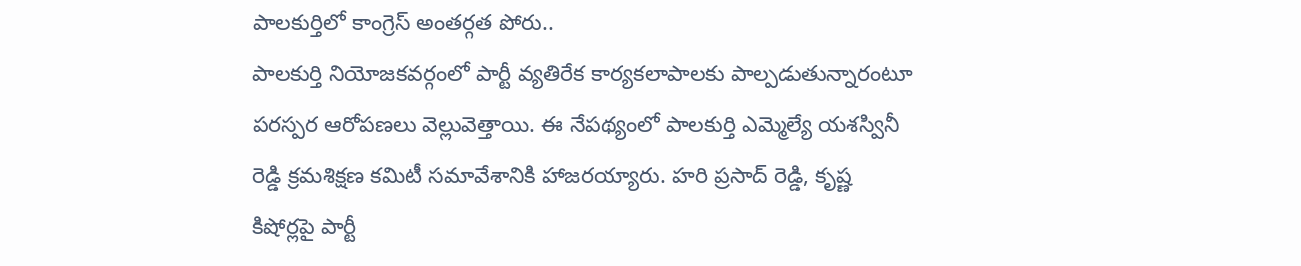పాలకుర్తిలో కాంగ్రెస్ అంతర్గత పోరు..
పాలకుర్తి నియోజకవర్గంలో పార్టీ వ్యతిరేక కార్యకలాపాలకు పాల్పడుతున్నారంటూ పరస్పర ఆరోపణలు వెల్లువెత్తాయి. ఈ నేపథ్యంలో పాలకుర్తి ఎమ్మెల్యే యశస్వినీ రెడ్డి క్రమశిక్షణ కమిటీ సమావేశానికి హాజరయ్యారు. హరి ప్రసాద్ రెడ్డి, కృష్ణ కిషోర్లపై పార్టీ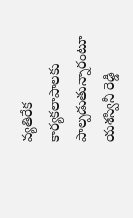వ్యతిరేక కార్యకలాపాలకు పాల్పడుతున్నారంటూ యశస్వినీ రెడ్డి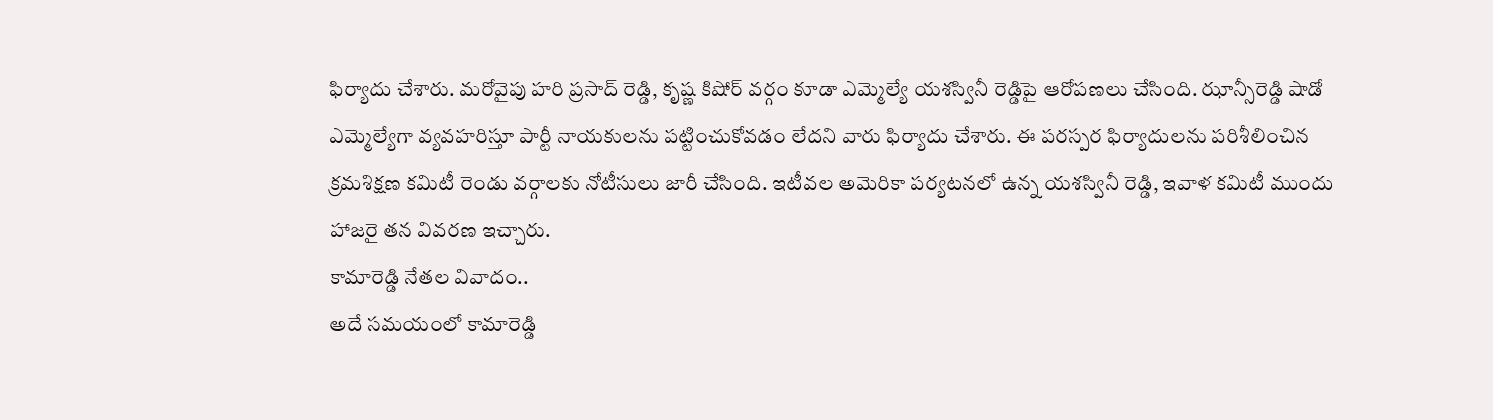ఫిర్యాదు చేశారు. మరోవైపు హరి ప్రసాద్ రెడ్డి, కృష్ణ కిషోర్ వర్గం కూడా ఎమ్మెల్యే యశస్వినీ రెడ్డిపై ఆరోపణలు చేసింది. ఝాన్సీరెడ్డి షాడో ఎమ్మెల్యేగా వ్యవహరిస్తూ పార్టీ నాయకులను పట్టించుకోవడం లేదని వారు ఫిర్యాదు చేశారు. ఈ పరస్పర ఫిర్యాదులను పరిశీలించిన క్రమశిక్షణ కమిటీ రెండు వర్గాలకు నోటీసులు జారీ చేసింది. ఇటీవల అమెరికా పర్యటనలో ఉన్న యశస్వినీ రెడ్డి, ఇవాళ కమిటీ ముందు హాజరై తన వివరణ ఇచ్చారు.
కామారెడ్డి నేతల వివాదం..
అదే సమయంలో కామారెడ్డి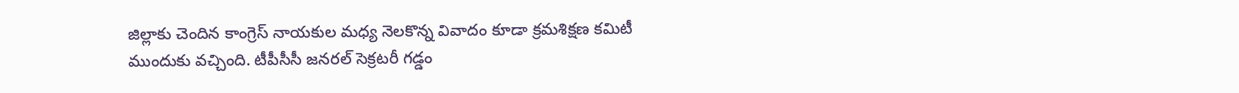జిల్లాకు చెందిన కాంగ్రెస్ నాయకుల మధ్య నెలకొన్న వివాదం కూడా క్రమశిక్షణ కమిటీ ముందుకు వచ్చింది. టీపీసీసీ జనరల్ సెక్రటరీ గడ్డం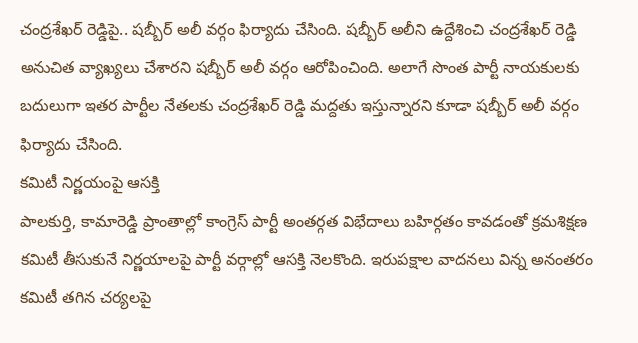చంద్రశేఖర్ రెడ్డిపై.. షబ్బీర్ అలీ వర్గం ఫిర్యాదు చేసింది. షబ్బీర్ అలీని ఉద్దేశించి చంద్రశేఖర్ రెడ్డి అనుచిత వ్యాఖ్యలు చేశారని షబ్బీర్ అలీ వర్గం ఆరోపించింది. అలాగే సొంత పార్టీ నాయకులకు బదులుగా ఇతర పార్టీల నేతలకు చంద్రశేఖర్ రెడ్డి మద్దతు ఇస్తున్నారని కూడా షబ్బీర్ అలీ వర్గం ఫిర్యాదు చేసింది.
కమిటీ నిర్ణయంపై ఆసక్తి
పాలకుర్తి, కామారెడ్డి ప్రాంతాల్లో కాంగ్రెస్ పార్టీ అంతర్గత విభేదాలు బహిర్గతం కావడంతో క్రమశిక్షణ కమిటీ తీసుకునే నిర్ణయాలపై పార్టీ వర్గాల్లో ఆసక్తి నెలకొంది. ఇరుపక్షాల వాదనలు విన్న అనంతరం కమిటీ తగిన చర్యలపై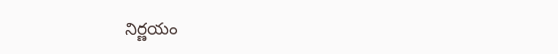నిర్ణయం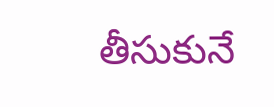తీసుకునే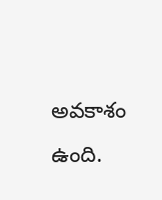అవకాశం ఉంది.